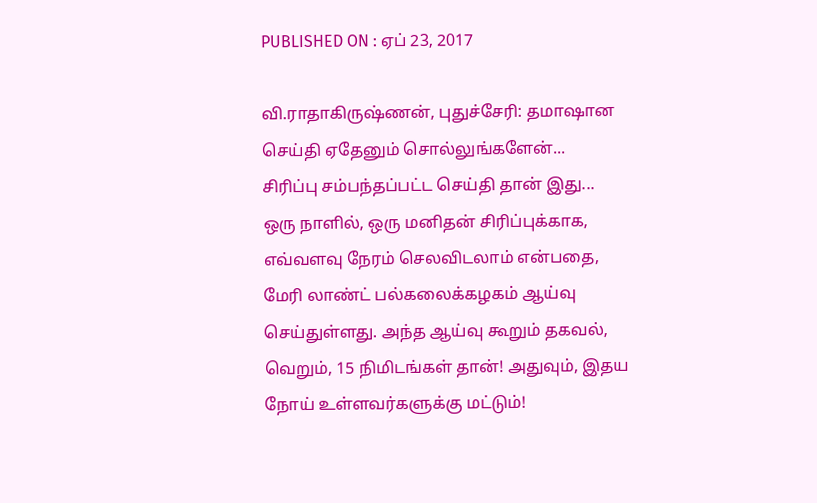PUBLISHED ON : ஏப் 23, 2017

வி.ராதாகிருஷ்ணன், புதுச்சேரி: தமாஷான செய்தி ஏதேனும் சொல்லுங்களேன்...
சிரிப்பு சம்பந்தப்பட்ட செய்தி தான் இது... ஒரு நாளில், ஒரு மனிதன் சிரிப்புக்காக, எவ்வளவு நேரம் செலவிடலாம் என்பதை, மேரி லாண்ட் பல்கலைக்கழகம் ஆய்வு செய்துள்ளது. அந்த ஆய்வு கூறும் தகவல், வெறும், 15 நிமிடங்கள் தான்! அதுவும், இதய நோய் உள்ளவர்களுக்கு மட்டும்!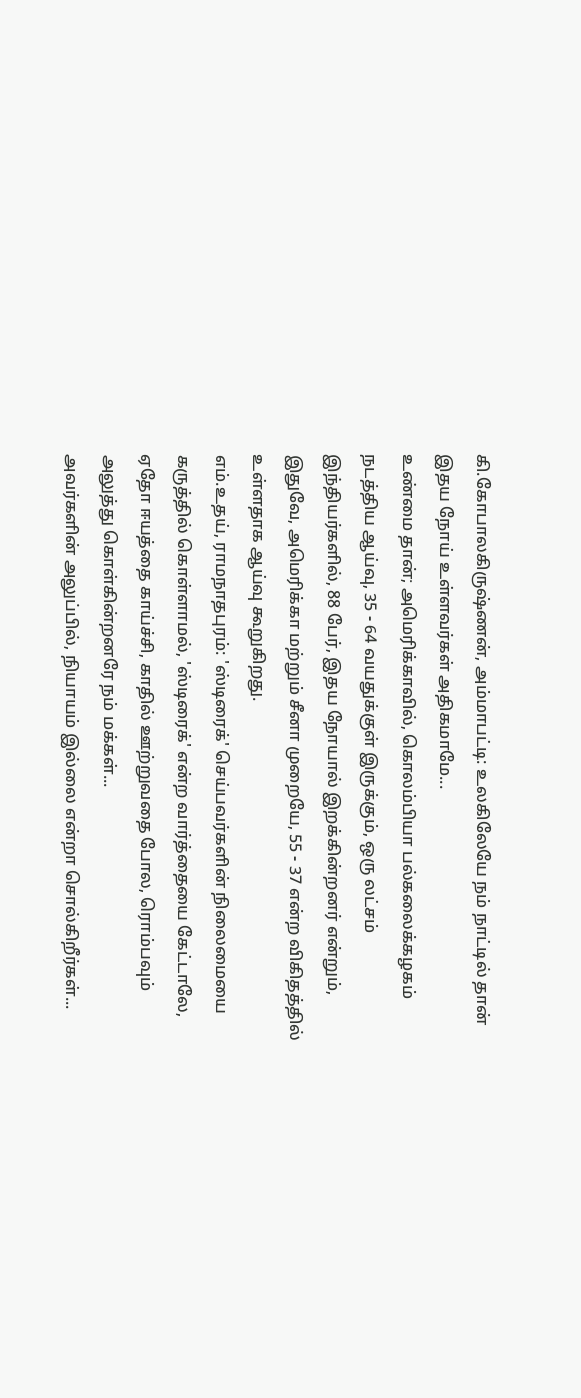கி.கோபாலகிருஷ்ணன், அம்மாபட்டி: உலகிலேயே நம் நாட்டில் தான் இதய நோய் உள்ளவர்கள் அதிகமாமே...
உண்மை தான்; அமெரிக்காவில், கொலம்பியா பல்கலைக்கழகம் நடத்திய ஆய்வு, 35 - 64 வயதுக்குள் இருக்கும், ஒரு லட்சம் இந்தியர்களில், 88 பேர், இதய நோயால் இறக்கின்றனர் என்றும், இதுவே, அமெரிக்கா மற்றும் சீனா முறையே, 55 - 37 என்ற விகிதத்தில் உள்ளதாக ஆய்வு கூறுகிறது.
எம்.உதய், ராமநாதபுரம்: 'ஸ்டிரைக்' செய்பவர்களின் நிலைமையை கருத்தில் கொள்ளாமல், 'ஸ்டிரைக்' என்ற வார்த்தையை கேட்டாலே, ஏதோ ஈயத்தை காய்ச்சி, காதில் ஊற்றுவதை போல, ரொம்பவும் அலுத்து கொள்கின்றனரே நம் மக்கள்...
அவர்களின் அலுப்பில், நியாயம் இல்லை என்றா சொல்கிறீர்கள்...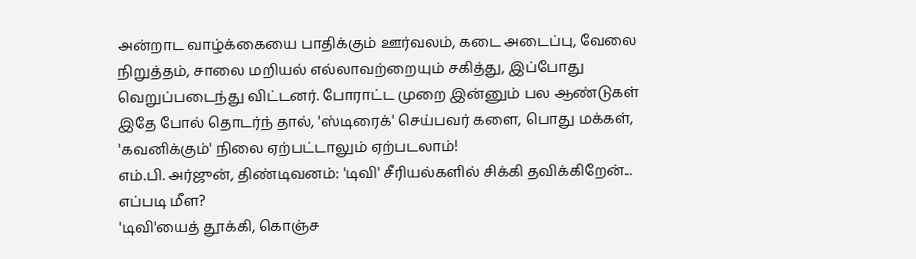அன்றாட வாழ்க்கையை பாதிக்கும் ஊர்வலம், கடை அடைப்பு, வேலை நிறுத்தம், சாலை மறியல் எல்லாவற்றையும் சகித்து, இப்போது வெறுப்படைந்து விட்டனர். போராட்ட முறை இன்னும் பல ஆண்டுகள் இதே போல் தொடர்ந் தால், 'ஸ்டிரைக்' செய்பவர் களை, பொது மக்கள், 'கவனிக்கும்' நிலை ஏற்பட்டாலும் ஏற்படலாம்!
எம்.பி. அர்ஜுன், திண்டிவனம்: 'டிவி' சீரியல்களில் சிக்கி தவிக்கிறேன்... எப்படி மீள?
'டிவி'யைத் தூக்கி, கொஞ்ச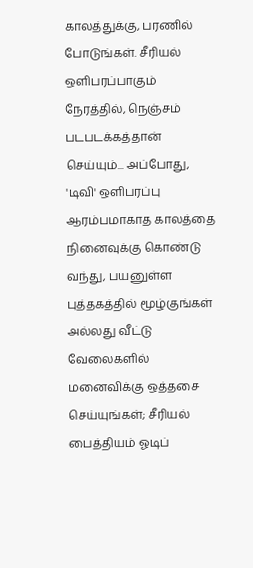காலத்துக்கு, பரணில் போடுங்கள். சீரியல் ஒளிபரப்பாகும் நேரத்தில், நெஞ்சம் படபடக்கத்தான் செய்யும்... அப்போது, 'டிவி' ஒளிபரப்பு ஆரம்பமாகாத காலத்தை நினைவுக்கு கொண்டு வந்து, பயனுள்ள புத்தகத்தில் மூழ்குங்கள் அல்லது வீட்டு வேலைகளில் மனைவிக்கு ஒத்தசை செய்யுங்கள்; சீரியல் பைத்தியம் ஓடிப்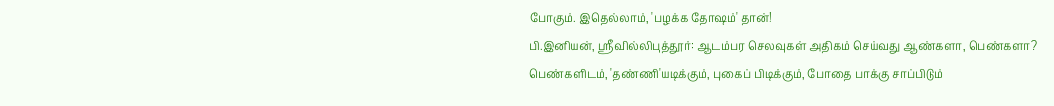போகும். இதெல்லாம், 'பழக்க தோஷம்' தான்!
பி.இனியன், ஸ்ரீவில்லிபுத்தூர்: ஆடம்பர செலவுகள் அதிகம் செய்வது ஆண்களா, பெண்களா?
பெண்களிடம், 'தண்ணி'யடிக்கும், புகைப் பிடிக்கும், போதை பாக்கு சாப்பிடும்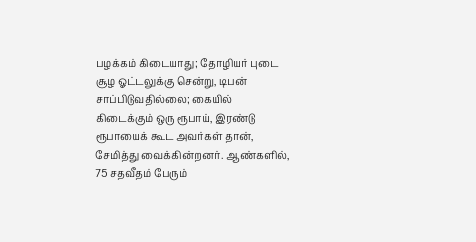பழக்கம் கிடையாது; தோழியர் புடை சூழ ஓட்டலுக்கு சென்று, டிபன் சாப்பிடுவதில்லை; கையில் கிடைக்கும் ஒரு ரூபாய், இரண்டு ரூபாயைக் கூட அவர்கள் தான், சேமித்து வைக்கின்றனர். ஆண்களில், 75 சதவீதம் பேரும்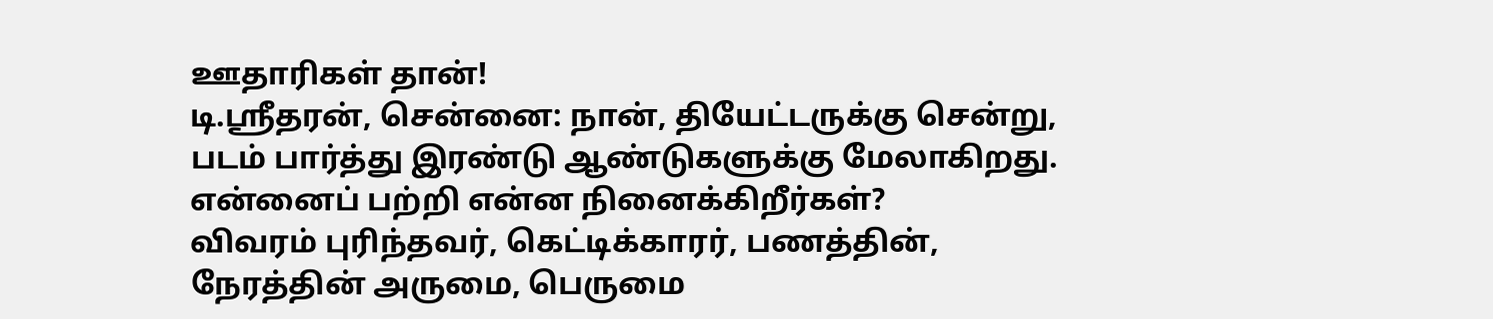ஊதாரிகள் தான்!
டி.ஸ்ரீதரன், சென்னை: நான், தியேட்டருக்கு சென்று, படம் பார்த்து இரண்டு ஆண்டுகளுக்கு மேலாகிறது. என்னைப் பற்றி என்ன நினைக்கிறீர்கள்?
விவரம் புரிந்தவர், கெட்டிக்காரர், பணத்தின், நேரத்தின் அருமை, பெருமை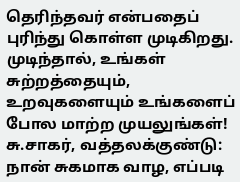தெரிந்தவர் என்பதைப் புரிந்து கொள்ள முடிகிறது. முடிந்தால், உங்கள் சுற்றத்தையும், உறவுகளையும் உங்களைப் போல மாற்ற முயலுங்கள்!
சு.சாகர், வத்தலக்குண்டு: நான் சுகமாக வாழ, எப்படி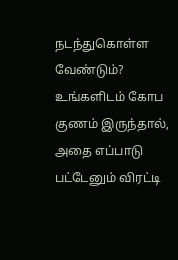நடந்துகொள்ள வேண்டும்?
உங்களிடம் கோப குணம் இருந்தால், அதை எப்பாடு பட்டேனும் விரட்டி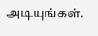அடியுங்கள்.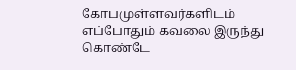கோபமுள்ளவர்களிடம் எப்போதும் கவலை இருந்து கொண்டே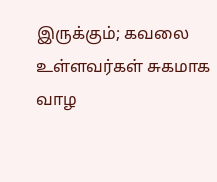இருக்கும்; கவலை உள்ளவர்கள் சுகமாக வாழ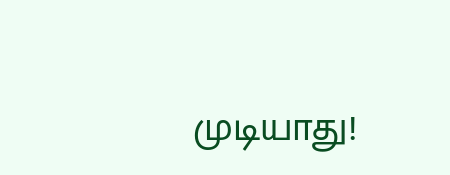முடியாது!